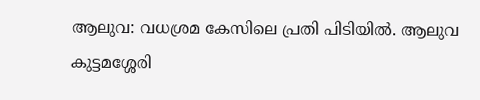ആലുവ: വധശ്രമ കേസിലെ പ്രതി പിടിയിൽ. ആലുവ കുട്ടമശ്ശേരി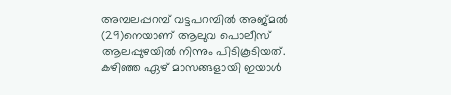അമ്പലപ്പറമ്പ് വട്ടപറമ്പിൽ അജ്മൽ (29)നെയാണ് ആലുവ പൊലീസ് ആലപ്പുഴയിൽ നിന്നും പിടികൂടിയത്. കഴിഞ്ഞ ഏഴ് മാസങ്ങളായി ഇയാൾ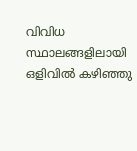വിവിധ സ്ഥാലങ്ങളിലായി ഒളിവിൽ കഴിഞ്ഞു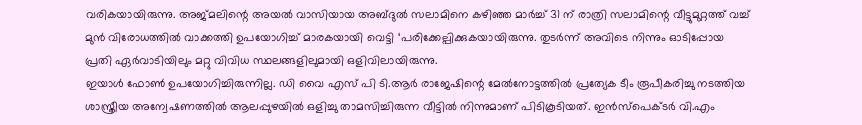വരികയായിരുന്നു. അജ്മലിന്റെ അയൽ വാസിയായ അബ്ദുൽ സലാമിനെ കഴിഞ്ഞ മാർച്ച് 31 ന് രാത്രി സലാമിന്റെ വീട്ടുമുറ്റത്ത് വച്ച് മുൻ വിരോധത്തിൽ വാക്കത്തി ഉപയോഗിച്ച് മാരകയായി വെട്ടി ‘പരിക്കേല്പിക്കുകയായിരുന്നു. തുടർന്ന് അവിടെ നിന്നും ഓടിപ്പോയ പ്രതി ഏർവാടിയിലും മറ്റു വിവിധ സ്ഥലങ്ങളിലുമായി ഒളിവിലായിരുന്നു.
ഇയാൾ ഫോൺ ഉപയോഗിച്ചിരുന്നില്ല. ഡി വൈ എസ് പി ടി.ആർ രാജേഷിന്റെ മേൽനോട്ടത്തിൽ പ്രത്യേക ടീം രൂപീകരിച്ചു നടത്തിയ ശാസ്ത്രീയ അന്വേഷണത്തിൽ ആലപ്പുഴയിൽ ഒളിച്ചു താമസിച്ചിരുന്ന വീട്ടിൽ നിന്നുമാണ് പിടികൂടിയത്. ഇൻസ്പെക്ടർ വി.എം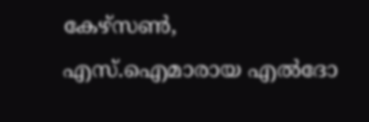കേഴ്സൺ, എസ്.ഐമാരായ എൽദോ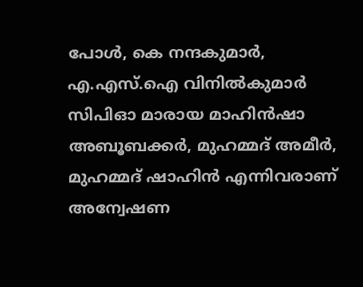പോൾ, കെ നന്ദകുമാർ, എ.എസ്.ഐ വിനിൽകുമാർ സിപിഓ മാരായ മാഹിൻഷാ അബൂബക്കർ, മുഹമ്മദ് അമീർ, മുഹമ്മദ് ഷാഹിൻ എന്നിവരാണ് അന്വേഷണ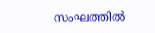സംഘത്തിൽ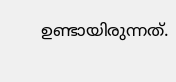ഉണ്ടായിരുന്നത്.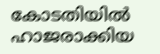കോടതിയിൽ ഹാജരാക്കിയ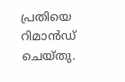പ്രതിയെ റിമാൻഡ് ചെയ്തു.